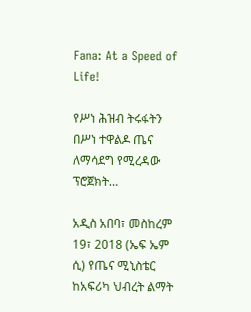Fana: At a Speed of Life!

የሥነ ሕዝብ ትሩፋትን በሥነ ተዋልዶ ጤና ለማሳደግ የሚረዳው ፕሮጀክት…

አዲስ አበባ፣ መስከረም 19፣ 2018 (ኤፍ ኤም ሲ) የጤና ሚኒስቴር ከአፍሪካ ህብረት ልማት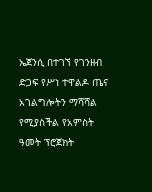ኤጀንሲ በተገኘ የገንዘብ ድጋፍ የሥነ ተዋልዶ ጤና አገልግሎትን ማሻሻል የሚያስችል የአምስት ዓመት ፕሮጀክት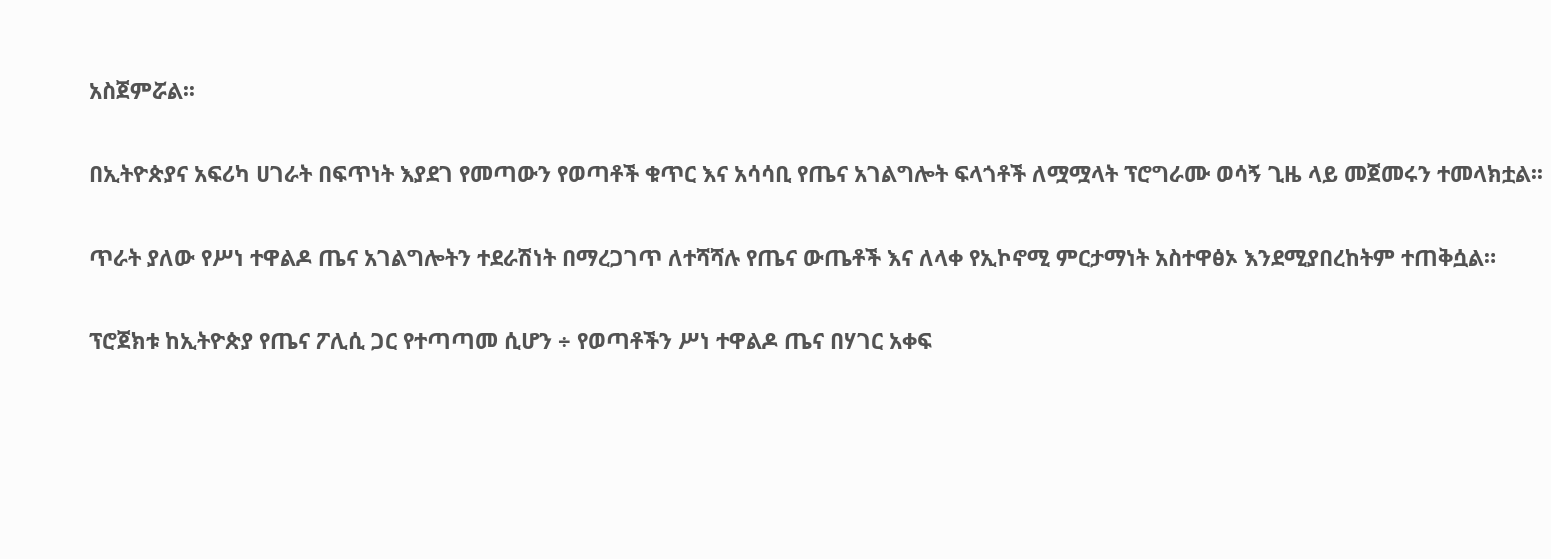አስጀምሯል፡፡

በኢትዮጵያና አፍሪካ ሀገራት በፍጥነት እያደገ የመጣውን የወጣቶች ቁጥር እና አሳሳቢ የጤና አገልግሎት ፍላጎቶች ለሟሟላት ፕሮግራሙ ወሳኝ ጊዜ ላይ መጀመሩን ተመላክቷል፡፡

ጥራት ያለው የሥነ ተዋልዶ ጤና አገልግሎትን ተደራሽነት በማረጋገጥ ለተሻሻሉ የጤና ውጤቶች እና ለላቀ የኢኮኖሚ ምርታማነት አስተዋፅኦ እንደሚያበረከትም ተጠቅሷል።

ፕሮጀክቱ ከኢትዮጵያ የጤና ፖሊሲ ጋር የተጣጣመ ሲሆን ÷ የወጣቶችን ሥነ ተዋልዶ ጤና በሃገር አቀፍ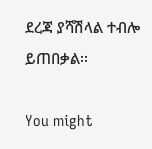ደረጃ ያሻሽላል ተብሎ ይጠበቃል፡፡

You might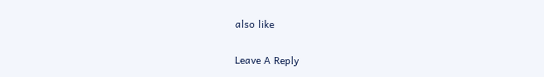also like

Leave A Reply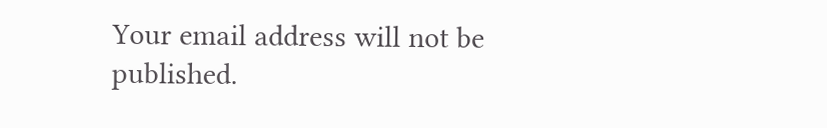Your email address will not be published.